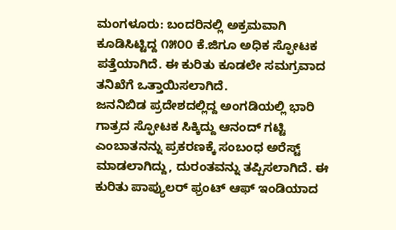ಮಂಗಳೂರು: ಬಂದರಿನಲ್ಲಿ ಅಕ್ರಮವಾಗಿ ಕೂಡಿಸಿಟ್ಟಿದ್ದ ೧೫೦೦ ಕೆ.ಜಿಗೂ ಅಧಿಕ ಸ್ಫೋಟಕ ಪತ್ತೆಯಾಗಿದೆ. ಈ ಕುರಿತು ಕೂಡಲೇ ಸಮಗ್ರವಾದ ತನಿಖೆಗೆ ಒತ್ತಾಯಿಸಲಾಗಿದೆ.
ಜನನಿಬಿಡ ಪ್ರದೇಶದಲ್ಲಿದ್ದ ಅಂಗಡಿಯಲ್ಲಿ ಭಾರಿ ಗಾತ್ರದ ಸ್ಫೋಟಕ ಸಿಕ್ಕಿದ್ದು ಆನಂದ್ ಗಟ್ಟಿ ಎಂಬಾತನನ್ನು ಪ್ರಕರಣಕ್ಕೆ ಸಂಬಂಧ ಅರೆಸ್ಟ್ ಮಾಡಲಾಗಿದ್ದು, ದುರಂತವನ್ನು ತಪ್ಪಿಸಲಾಗಿದೆ. ಈ ಕುರಿತು ಪಾಪ್ಯುಲರ್ ಫ್ರಂಟ್ ಆಫ್ ಇಂಡಿಯಾದ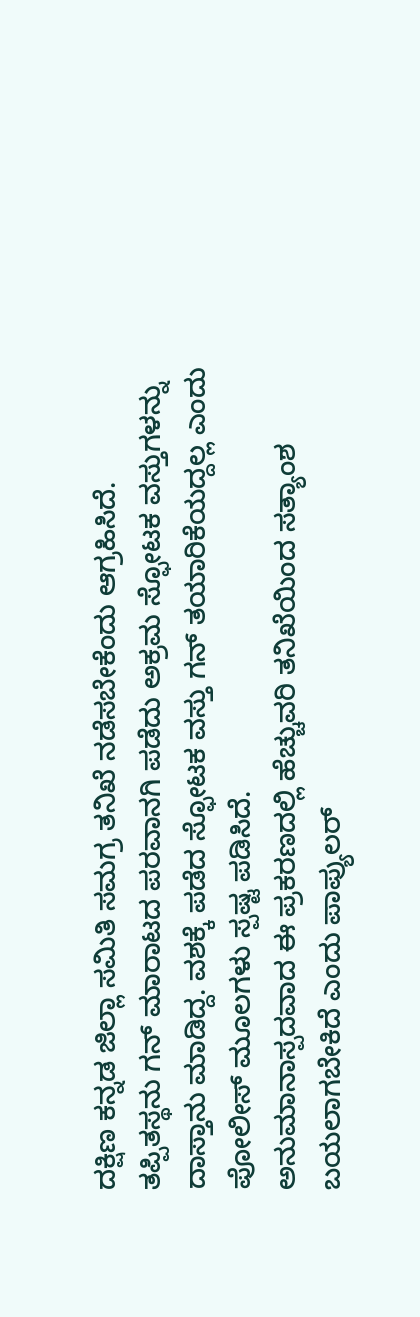ದಕ್ಷಿಣ ಕನ್ನಡ ಜಿಲ್ಲಾ ಸಮಿತಿ ಸಮಗ್ರ ತನಿಖೆ ನಡೆಸಬೇಕೆಂದು ಆಗ್ರಹಿಸಿದೆ.
ತಪ್ಪಿತಸ್ಥನು ಗನ್ ಮಾರಾಟದ ಪರವಾನಗಿ ಪಡೆದು ಅಕ್ರಮ ಸ್ಫೋಟಕ ವಸ್ತುಗಳನ್ನು ದಾಸ್ತಾನು ಮಾಡಿದ್ದ. ವಶಕ್ಕೆ ಪಡೆದ ಸ್ಫೋಟಕ ವಸ್ತು ಗನ್ ತಯಾರಿಕೆಯದ್ದಲ್ಲ ಎಂದು ಪೋಲೀಸ್ ಮೂಲಗಳು ಸ್ಪಷ್ಟ ಪಡಿಸಿದೆ.
ಅನುಮಾನಾಸ್ಪದವಾದ ಈ ಪ್ರಕರಣದಲ್ಲಿ ಹೆಚ್ಚುವರಿ ತನಿಖೆಯಿಂದ ಸತ್ಯಾಂಶ ಬಯಲಾಗಬೇಕಿದೆ ಎಂದು ಪಾಪ್ಯುಲರ್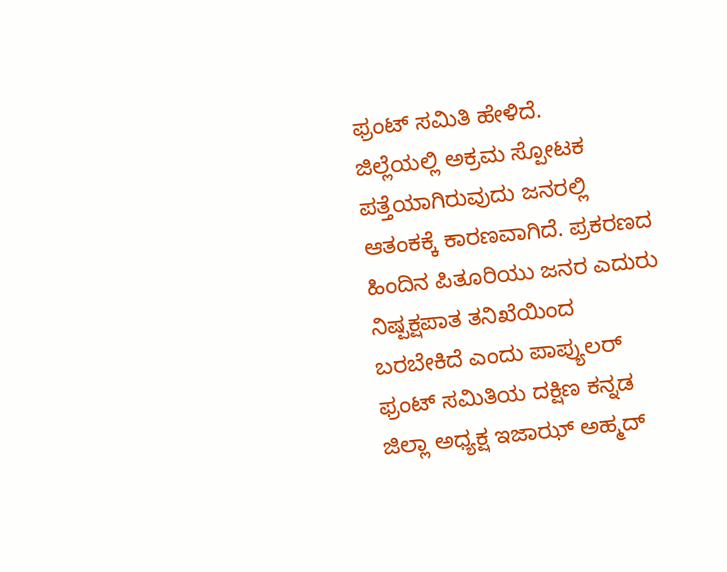ಫ್ರಂಟ್ ಸಮಿತಿ ಹೇಳಿದೆ.
ಜಿಲ್ಲೆಯಲ್ಲಿ ಅಕ್ರಮ ಸ್ಪೋಟಕ ಪತ್ತೆಯಾಗಿರುವುದು ಜನರಲ್ಲಿ ಆತಂಕಕ್ಕೆ ಕಾರಣವಾಗಿದೆ. ಪ್ರಕರಣದ ಹಿಂದಿನ ಪಿತೂರಿಯು ಜನರ ಎದುರು ನಿಷ್ಪಕ್ಷಪಾತ ತನಿಖೆಯಿಂದ ಬರಬೇಕಿದೆ ಎಂದು ಪಾಪ್ಯುಲರ್ ಫ್ರಂಟ್ ಸಮಿತಿಯ ದಕ್ಷಿಣ ಕನ್ನಡ ಜಿಲ್ಲಾ ಅಧ್ಯಕ್ಷ ಇಜಾಝ್ ಅಹ್ಮದ್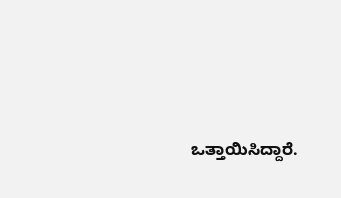ಒತ್ತಾಯಿಸಿದ್ದಾರೆ.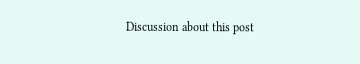Discussion about this post